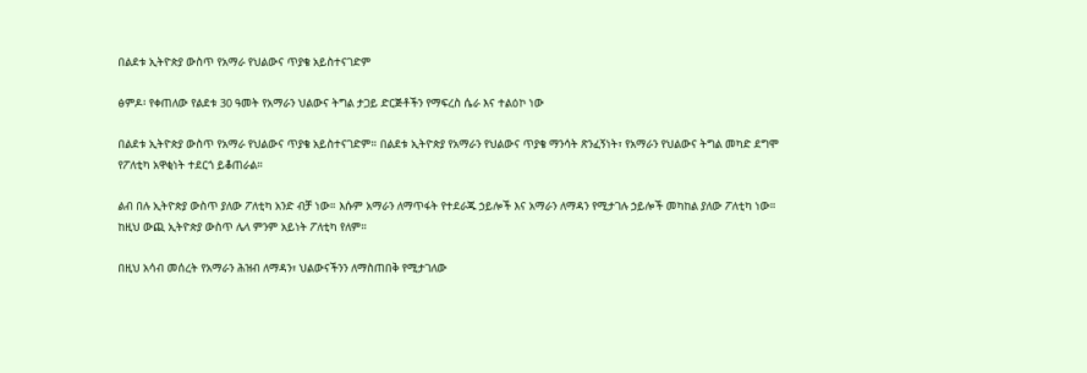በልደቱ ኢትዮጵያ ውስጥ የአማራ የህልውና ጥያቄ አይስተናገድም

ፅምዶ፡ የቀጠለው የልደቱ 30 ዓመት የአማራን ህልውና ትግል ታጋይ ድርጅቶችን የማፍረስ ሴራ እና ተልዕኮ ነው

በልደቱ ኢትዮጵያ ውስጥ የአማራ የህልውና ጥያቄ አይስተናገድም። በልደቱ ኢትዮጵያ የአማራን የህልውና ጥያቄ ማንሳት ጽንፈኝነት፣ የአማራን የህልውና ትግል መካድ ደግሞ የፖለቲካ አዋቂነት ተደርጎ ይቆጠራል።

ልብ በሉ ኢትዮጵያ ውስጥ ያለው ፖለቲካ አንድ ብቻ ነው። እሱም አማራን ለማጥፋት የተደራጁ ኃይሎች እና አማራን ለማዳን የሚታገሉ ኃይሎች መካከል ያለው ፖለቲካ ነው። ከዚህ ውጪ ኢትዮጵያ ውስጥ ሌላ ምንም አይነት ፖለቲካ የለም።

በዚህ አሳብ መሰረት የአማራን ሕዝብ ለማዳን፣ ህልውናችንን ለማስጠበቅ የሚታገለው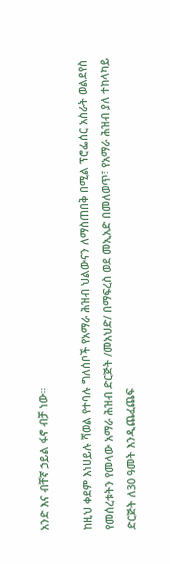አንድ እና ብቸኛ ኃይል ፋኖ ብቻ ነው።

ከዚህ ቀደም እነሀይሉ ሻወል የተባሉ ግለሰቦች የአማራ ሕዝብ ህልውናን ለማስጠበቅ በሚል ፕሮፌሰር አስራት ወልደየስ የመሰረቱትን የመላው አማራ ሕዝብ ድርጅት /መአህድ/ በማፍረስ ወደ መኢአድ በመለወጥ፣ የአማራ ሕዝብ ያለ ተከላካይ ድርጅት ለ30 ዓመት እንዲጨፈጨፍ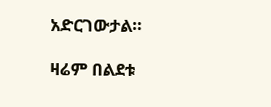አድርገውታል።

ዛሬም በልደቱ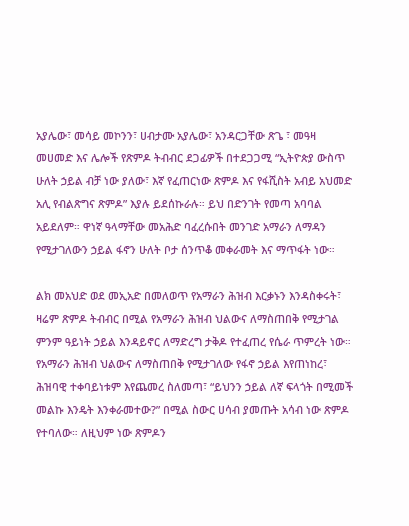አያሌው፣ መሳይ መኮንን፣ ሀብታሙ አያሌው፣ አንዳርጋቸው ጽጌ ፣ መዓዛ መሀመድ እና ሌሎች የጽምዶ ትብብር ደጋፊዎች በተደጋጋሚ “ኢትዮጵያ ውስጥ ሁለት ኃይል ብቻ ነው ያለው፣ እኛ የፈጠርነው ጽምዶ እና የፋሺስት አብይ አህመድ አሊ የብልጽግና ጽምዶ” እያሉ ይደሰኩራሉ። ይህ በድንገት የመጣ አባባል አይደለም። ዋነኛ ዓላማቸው መአሕድ ባፈረሱበት መንገድ አማራን ለማዳን የሚታገለውን ኃይል ፋኖን ሁለት ቦታ ሰንጥቆ መቀራመት እና ማጥፋት ነው።

ልክ መአህድ ወደ መኢአድ በመለወጥ የአማራን ሕዝብ እርቃኑን እንዳስቀሩት፣ ዛሬም ጽምዶ ትብብር በሚል የአማራን ሕዝብ ህልውና ለማስጠበቅ የሚታገል ምንም ዓይነት ኃይል እንዳይኖር ለማድረግ ታቅዶ የተፈጠረ የሴራ ጥምረት ነው።
የአማራን ሕዝብ ህልውና ለማስጠበቅ የሚታገለው የፋኖ ኃይል እየጠነከረ፣ ሕዝባዊ ተቀባይነቱም እየጨመረ ስለመጣ፣ “ይህንን ኃይል ለኛ ፍላጎት በሚመች መልኩ እንዴት እንቀራመተው?” በሚል ስውር ሀሳብ ያመጡት አሳብ ነው ጽምዶ የተባለው። ለዚህም ነው ጽምዶን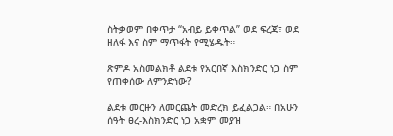ስትቃወም በቀጥታ “አብይ ይቀጥል” ወደ ፍረጃ፣ ወደ ዘለፋ እና ስም ማጥፋት የሚሄዱት።

ጽምዶ አስመልክቶ ልደቱ የአርበኛ እስክንድር ነጋ ስም የጠቀሰው ለምንድነው?

ልደቱ መርዙን ለመርጨት መድረክ ይፈልጋል። በአሁን ሰዓት ፀረ-እስክንድር ነጋ አቋም መያዝ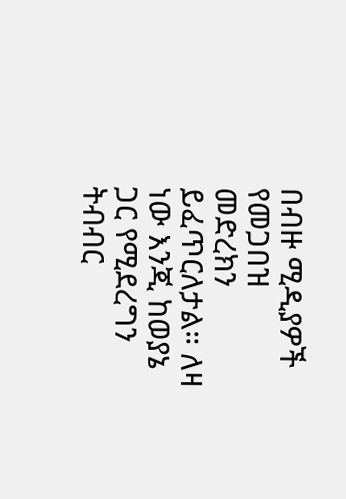በብዙ ሚዲያዎች የመጋበዝ መድረክን ይፈጥርለታል። ለዛ ነው እንጂ ከወያኔ ጋር የሚደረግን ትብብር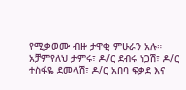የሚቃወሙ ብዙ ታዋቂ ምሁራን አሉ። አቻምየለህ ታምሩ፣ ዶ/ር ደብሩ ነጋሽ፣ ዶ/ር ተስፋዬ ደመላሽ፣ ዶ/ር አበባ ፍቃደ እና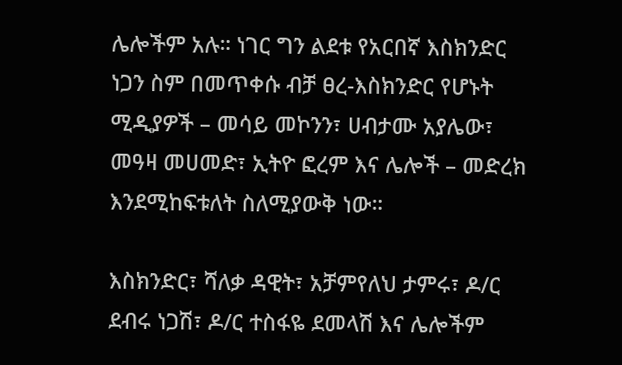ሌሎችም አሉ። ነገር ግን ልደቱ የአርበኛ እስክንድር ነጋን ስም በመጥቀሱ ብቻ ፀረ-እስክንድር የሆኑት ሚዲያዎች – መሳይ መኮንን፣ ሀብታሙ አያሌው፣ መዓዛ መሀመድ፣ ኢትዮ ፎረም እና ሌሎች – መድረክ እንደሚከፍቱለት ስለሚያውቅ ነው።

እስክንድር፣ ሻለቃ ዳዊት፣ አቻምየለህ ታምሩ፣ ዶ/ር ደብሩ ነጋሽ፣ ዶ/ር ተስፋዬ ደመላሽ እና ሌሎችም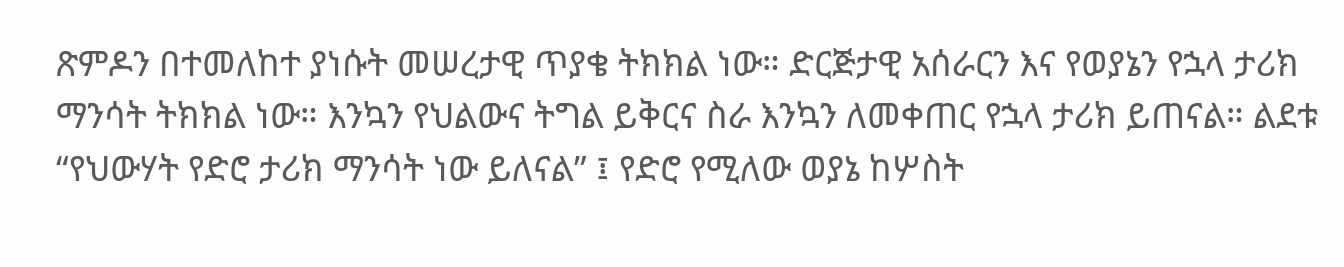ጽምዶን በተመለከተ ያነሱት መሠረታዊ ጥያቄ ትክክል ነው። ድርጅታዊ አሰራርን እና የወያኔን የኋላ ታሪክ ማንሳት ትክክል ነው። እንኳን የህልውና ትግል ይቅርና ስራ እንኳን ለመቀጠር የኋላ ታሪክ ይጠናል። ልደቱ “የህውሃት የድሮ ታሪክ ማንሳት ነው ይለናል” ፤ የድሮ የሚለው ወያኔ ከሦስት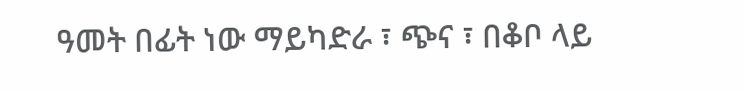ዓመት በፊት ነው ማይካድራ ፣ ጭና ፣ በቆቦ ላይ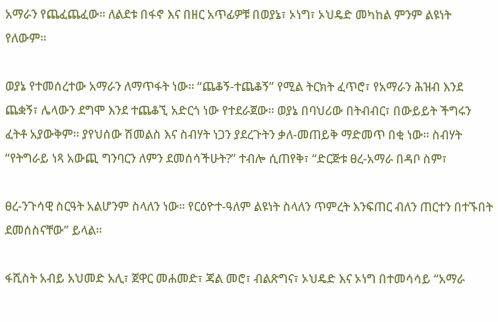አማራን የጨፈጨፈው። ለልደቱ በፋኖ እና በዘር አጥፊዎቹ በወያኔ፣ ኦነግ፣ ኦህዴድ መካከል ምንም ልዩነት የለውም።

ወያኔ የተመሰረተው አማራን ለማጥፋት ነው። “ጨቆኝ-ተጨቆኝ” የሚል ትርክት ፈጥሮ፣ የአማራን ሕዝብ እንደ ጨቋኝ፣ ሌላውን ደግሞ እንደ ተጨቆኚ አድርጎ ነው የተደራጀው። ወያኔ በባህሪው በትብብር፣ በውይይት ችግሩን ፈትቶ አያውቅም። ያየህሰው ሽመልስ እና ስብሃት ነጋን ያደረጉትን ቃለ-መጠይቅ ማድመጥ በቂ ነው። ስብሃት “የትግራይ ነጻ አውጪ ግንባርን ለምን ደመሰሳችሁት?” ተብሎ ሲጠየቅ፣ “ድርጅቱ ፀረ-አማራ በዳቦ ስም፣

ፀረ-ንጉሳዊ ስርዓት አልሆንም ስላለን ነው። የርዕዮተ-ዓለም ልዩነት ስላለን ጥምረት እንፍጠር ብለን ጠርተን በተኙበት ደመሰስናቸው” ይላል።

ፋሺስት አብይ አህመድ አሊ፣ ጀዋር መሐመድ፣ ጃል መሮ፣ ብልጽግና፣ ኦህዴድ እና ኦነግ በተመሳሳይ “አማራ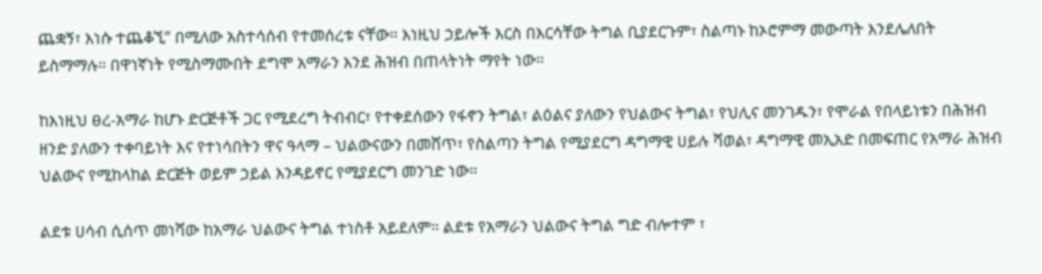ጨቋኝ፣ እነሱ ተጨቆኚ” በሚለው አስተሳሰብ የተመሰረቱ ናቸው። እነዚህ ኃይሎች እርስ በእርሳቸው ትግል ቢያደርጉም፣ ስልጣኑ ከኦሮምማ መውጣት እንደሌለበት ይስማማሉ። በዋነኛነት የሚስማሙበት ደግሞ አማራን እንደ ሕዝብ በጠላትነት ማየት ነው።

ከእነዚህ ፀረ-አማራ ከሆኑ ድርጅቶች ጋር የሚደረግ ትብብር፣ የተቀደሰውን የፋኖን ትግል፣ ልዕልና ያለውን የህልውና ትግል፣ የህሊና መንገዱን፣ የሞራል የበላይነቱን በሕዝብ ዘንድ ያለውን ተቀባይነት እና የተነሳበትን ዋና ዓላማ – ህልውናውን በመሸጥ፣ የስልጣን ትግል የሚያደርግ ዳግማዊ ሀይሉ ሻወል፣ ዳግማዊ መኢአድ በመፍጠር የአማራ ሕዝብ ህልውና የሚከላከል ድርጅት ወይም ኃይል እንዳይኖር የሚያደርግ መንገድ ነው።

ልደቱ ሀሳብ ሲሰጥ መነሻው ከአማራ ህልውና ትግል ተነስቶ አይደለም። ልደቱ የአማራን ህልውና ትግል ግድ ብሎተም ፣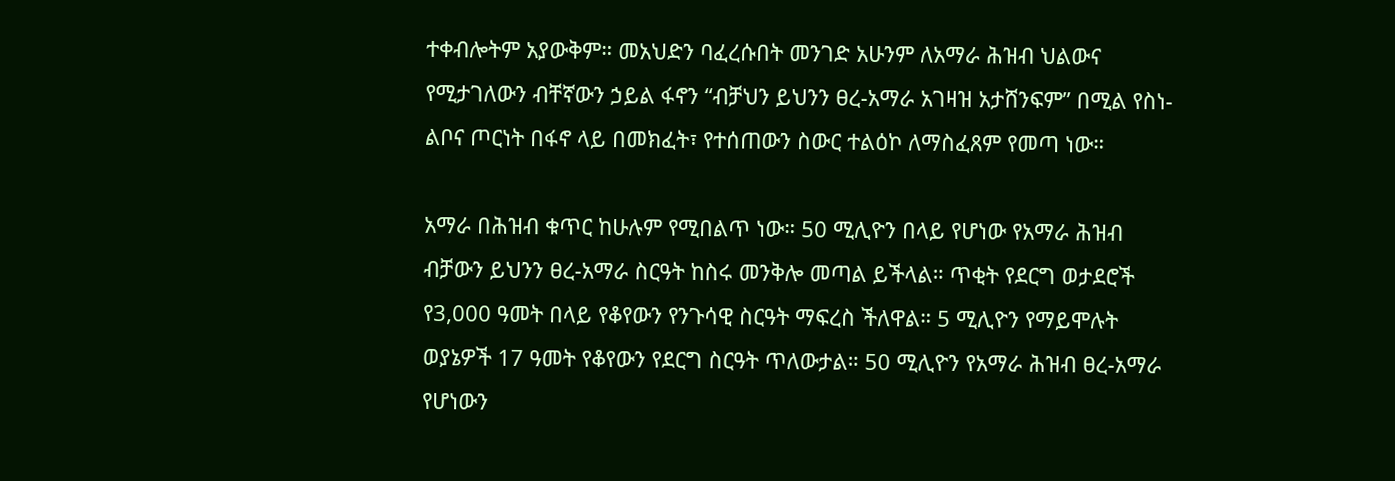ተቀብሎትም አያውቅም። መአህድን ባፈረሱበት መንገድ አሁንም ለአማራ ሕዝብ ህልውና የሚታገለውን ብቸኛውን ኃይል ፋኖን “ብቻህን ይህንን ፀረ-አማራ አገዛዝ አታሸንፍም” በሚል የስነ-ልቦና ጦርነት በፋኖ ላይ በመክፈት፣ የተሰጠውን ስውር ተልዕኮ ለማስፈጸም የመጣ ነው።

አማራ በሕዝብ ቁጥር ከሁሉም የሚበልጥ ነው። 50 ሚሊዮን በላይ የሆነው የአማራ ሕዝብ ብቻውን ይህንን ፀረ-አማራ ስርዓት ከስሩ መንቅሎ መጣል ይችላል። ጥቂት የደርግ ወታደሮች የ3,000 ዓመት በላይ የቆየውን የንጉሳዊ ስርዓት ማፍረስ ችለዋል። 5 ሚሊዮን የማይሞሉት ወያኔዎች 17 ዓመት የቆየውን የደርግ ስርዓት ጥለውታል። 50 ሚሊዮን የአማራ ሕዝብ ፀረ-አማራ የሆነውን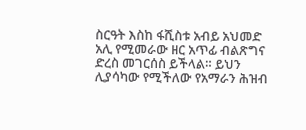ስርዓት እስከ ፋሺስቱ አብይ አህመድ አሊ የሚመራው ዘር አጥፊ ብልጽግና ድረስ መገርሰስ ይችላል። ይህን ሊያሳካው የሚችለው የአማራን ሕዝብ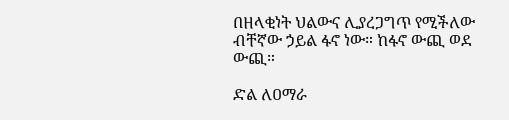በዘላቂነት ህልውና ሊያረጋግጥ የሚችለው ብቸኛው ኃይል ፋኖ ነው። ከፋኖ ውጪ ወደ ውጪ።

ድል ለዐማራ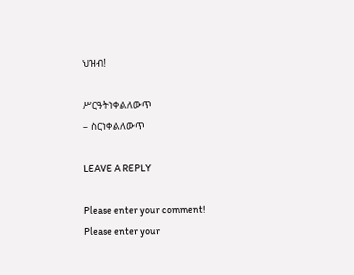ህዝብ!

ሥርዓትነቀልለውጥ
– ስርነቀልለውጥ

LEAVE A REPLY

Please enter your comment!
Please enter your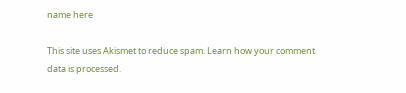name here

This site uses Akismet to reduce spam. Learn how your comment data is processed.